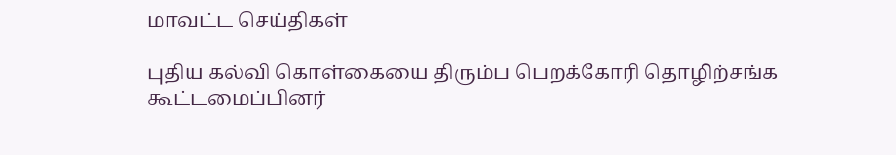மாவட்ட செய்திகள்

புதிய கல்வி கொள்கையை திரும்ப பெறக்கோரி தொழிற்சங்க கூட்டமைப்பினர்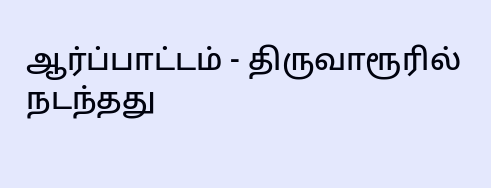ஆர்ப்பாட்டம் - திருவாரூரில் நடந்தது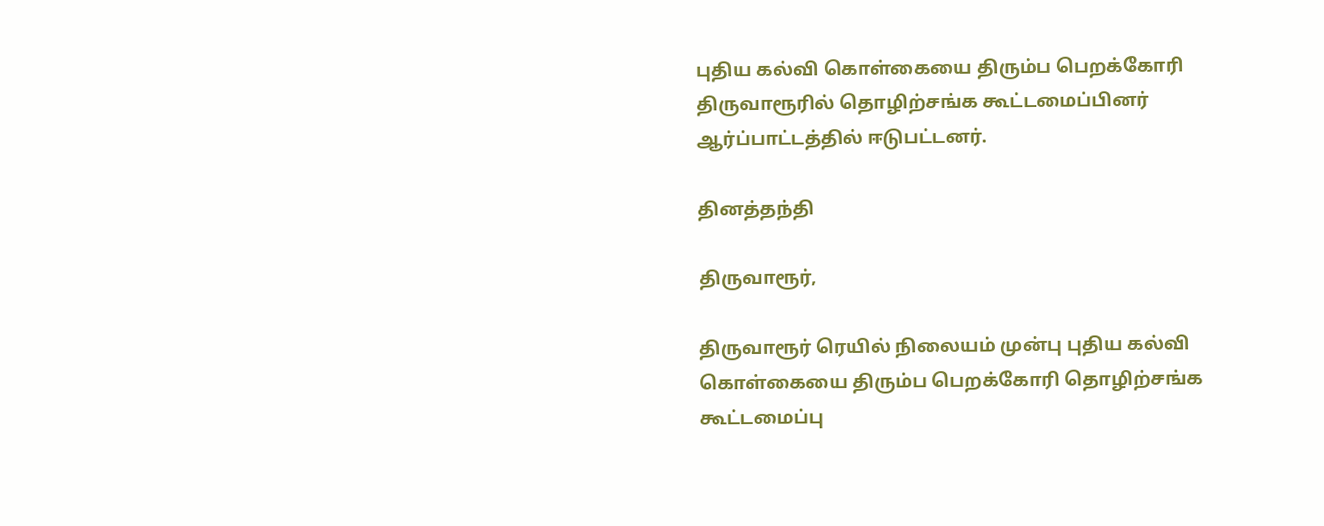புதிய கல்வி கொள்கையை திரும்ப பெறக்கோரி திருவாரூரில் தொழிற்சங்க கூட்டமைப்பினர் ஆர்ப்பாட்டத்தில் ஈடுபட்டனர்.

தினத்தந்தி

திருவாரூர்,

திருவாரூர் ரெயில் நிலையம் முன்பு புதிய கல்வி கொள்கையை திரும்ப பெறக்கோரி தொழிற்சங்க கூட்டமைப்பு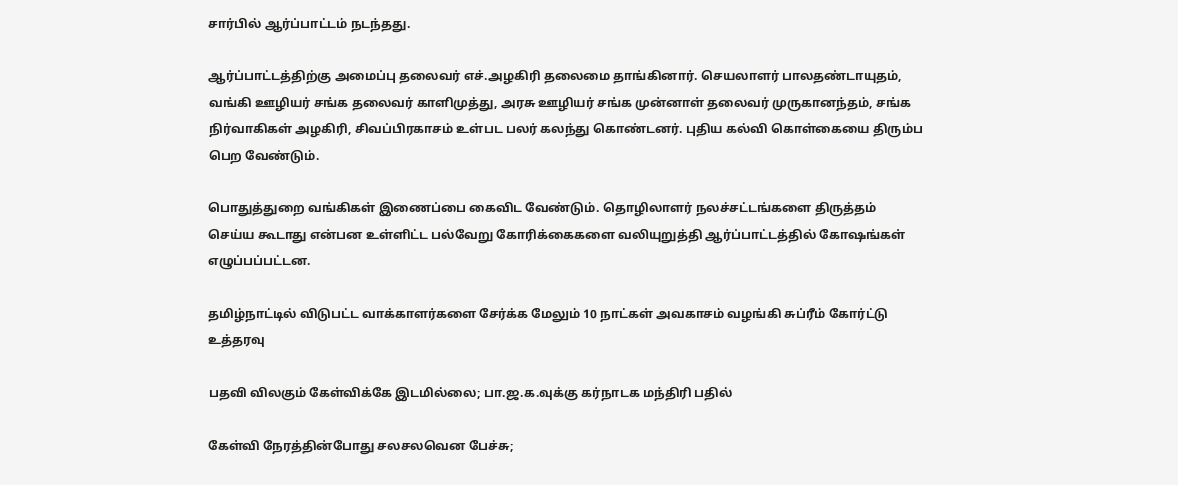சார்பில் ஆர்ப்பாட்டம் நடந்தது.

ஆர்ப்பாட்டத்திற்கு அமைப்பு தலைவர் எச்.அழகிரி தலைமை தாங்கினார். செயலாளர் பாலதண்டாயுதம், வங்கி ஊழியர் சங்க தலைவர் காளிமுத்து, அரசு ஊழியர் சங்க முன்னாள் தலைவர் முருகானந்தம், சங்க நிர்வாகிகள் அழகிரி, சிவப்பிரகாசம் உள்பட பலர் கலந்து கொண்டனர். புதிய கல்வி கொள்கையை திரும்ப பெற வேண்டும்.

பொதுத்துறை வங்கிகள் இணைப்பை கைவிட வேண்டும். தொழிலாளர் நலச்சட்டங்களை திருத்தம் செய்ய கூடாது என்பன உள்ளிட்ட பல்வேறு கோரிக்கைகளை வலியுறுத்தி ஆர்ப்பாட்டத்தில் கோஷங்கள் எழுப்பப்பட்டன.

தமிழ்நாட்டில் விடுபட்ட வாக்காளர்களை சேர்க்க மேலும் 10 நாட்கள் அவகாசம் வழங்கி சுப்ரீம் கோர்ட்டு உத்தரவு

பதவி விலகும் கேள்விக்கே இடமில்லை; பா.ஜ.க.வுக்கு கர்நாடக மந்திரி பதில்

கேள்வி நேரத்தின்போது சலசலவென பேச்சு;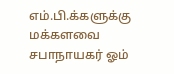எம்.பி.க்களுக்கு மக்களவை சபாநாயகர் ஓம்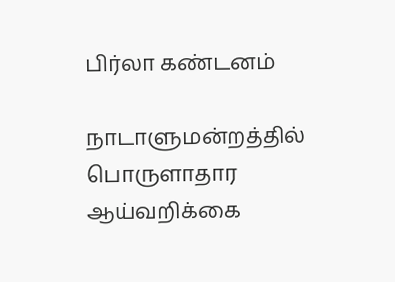பிர்லா கண்டனம்

நாடாளுமன்றத்தில் பொருளாதார ஆய்வறிக்கை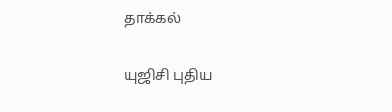தாக்கல்

யுஜிசி புதிய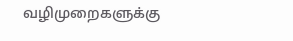வழிமுறைகளுக்கு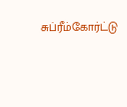சுப்ரீம்கோர்ட்டு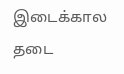இடைக்கால தடை